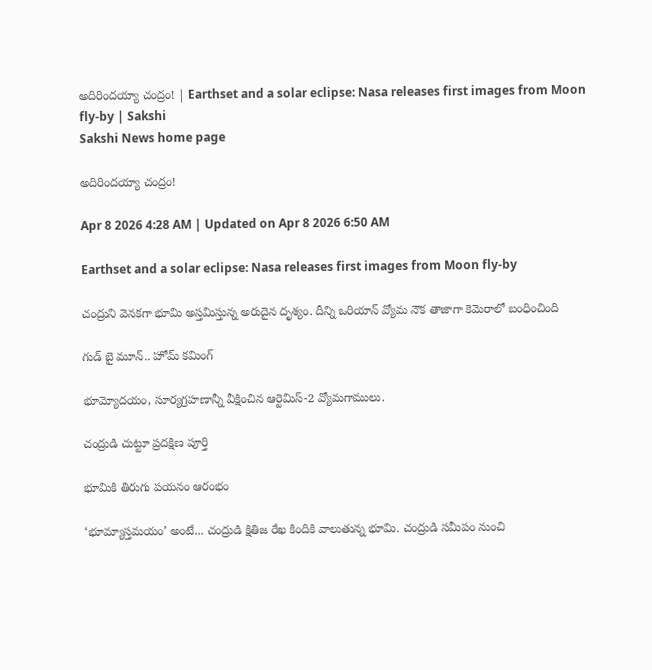అదిరిందయ్యా చంద్రం! | Earthset and a solar eclipse: Nasa releases first images from Moon fly-by | Sakshi
Sakshi News home page

అదిరిందయ్యా చంద్రం!

Apr 8 2026 4:28 AM | Updated on Apr 8 2026 6:50 AM

Earthset and a solar eclipse: Nasa releases first images from Moon fly-by

చంద్రుని వెనకగా భూమి అస్తమిస్తున్న అరుదైన దృశ్యం. దీన్ని ఒరియాన్‌ వ్యోమ నౌక తాజాగా కెమెరాలో బంధించింది

గుడ్ బై మూన్.. హోమ్ కమింగ్

భూమ్యోదయం, సూర్యగ్రహణాన్నీ వీక్షించిన ఆర్టెమిస్-2 వ్యోమగాములు.

చంద్రుడి చుట్టూ ప్రదక్షిణ పూర్తి

భూమికి తిరుగు పయనం ఆరంభం

‘భూమ్యాస్తమయం’ అంటే... చంద్రుడి క్షితిజ రేఖ కిందికి వాలుతున్న భూమి. చంద్రుడి సమీపం నుంచి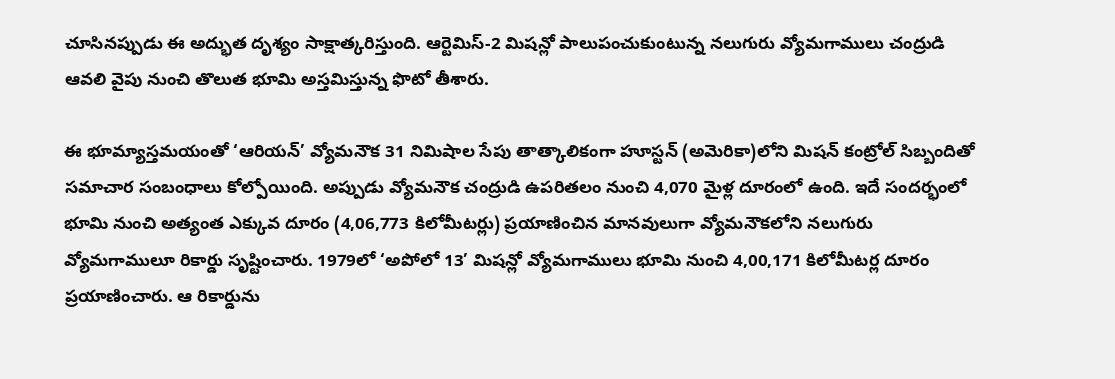చూసినప్పుడు ఈ అద్భుత దృశ్యం సాక్షాత్కరిస్తుంది. ఆర్టెమిస్-2 మిషన్లో పాలుపంచుకుంటున్న నలుగురు వ్యోమగాములు చంద్రుడి ఆవలి వైపు నుంచి తొలుత భూమి అస్తమిస్తున్న ఫొటో తీశారు.

ఈ భూమ్యాస్తమయంతో ‘ఆరియన్’ వ్యోమనౌక 31 నిమిషాల సేపు తాత్కాలికంగా హూస్టన్ (అమెరికా)లోని మిషన్ కంట్రోల్ సిబ్బందితో సమాచార సంబంధాలు కోల్పోయింది. అప్పుడు వ్యోమనౌక చంద్రుడి ఉపరితలం నుంచి 4,070 మైళ్ల దూరంలో ఉంది. ఇదే సందర్భంలో భూమి నుంచి అత్యంత ఎక్కువ దూరం (4,06,773 కిలోమీటర్లు) ప్రయాణించిన మానవులుగా వ్యోమనౌకలోని నలుగురు వ్యోమగాములూ రికార్డు సృష్టించారు. 1979లో ‘అపోలో 13’ మిషన్లో వ్యోమగాములు భూమి నుంచి 4,00,171 కిలోమీటర్ల దూరం ప్రయాణించారు. ఆ రికార్డును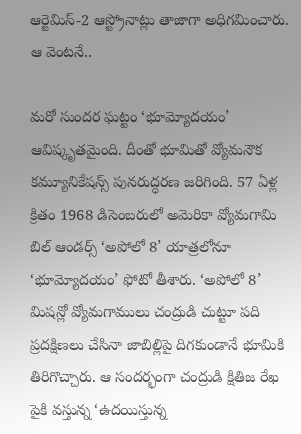ఆర్టెమిస్-2 ఆస్ట్రోనాట్లు తాజాగా అధిగమించారు. ఆ వెంటనే..

మరో సుందర ఘట్టం ‘భూమ్యోదయం’ ఆవిష్కృతమైంది. దీంతో భూమితో వ్యోమనౌక కమ్యూనికేషన్స్ పునరుద్ధరణ జరిగింది. 57 ఏళ్ల క్రితం 1968 డిసెంబరులో అమెరికా వ్యోమగామి బిల్ ఆండర్స్ ‘అపోలో 8’ యాత్రలోనూ ‘భూమ్యోదయం’ ఫోటో తీశారు. ‘అపోలో 8’ మిషన్లో వ్యోమగాములు చంద్రుడి చుట్టూ పది ప్రదక్షిణలు చేసినా జాబిల్లిపై దిగకుండానే భూమికి తిరిగొచ్చారు. ఆ సందర్భంగా చంద్రుడి క్షితిజ రేఖ పైకి వస్తున్న ‘ఉదయిస్తున్న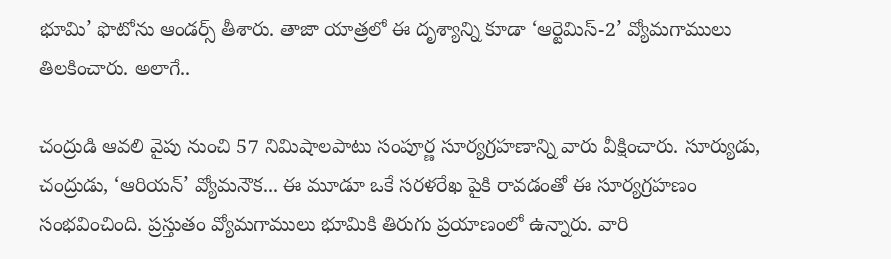భూమి’ ఫొటోను ఆండర్స్ తీశారు. తాజా యాత్రలో ఈ దృశ్యాన్ని కూడా ‘ఆర్టెమిస్-2’ వ్యోమగాములు తిలకించారు. అలాగే..

చంద్రుడి ఆవలి వైపు నుంచి 57 నిమిషాలపాటు సంపూర్ణ సూర్యగ్రహణాన్ని వారు వీక్షించారు. సూర్యుడు, చంద్రుడు, ‘ఆరియన్’ వ్యోమనౌక... ఈ మూడూ ఒకే సరళరేఖ పైకి రావడంతో ఈ సూర్యగ్రహణం సంభవించింది. ప్రస్తుతం వ్యోమగాములు భూమికి తిరుగు ప్రయాణంలో ఉన్నారు. వారి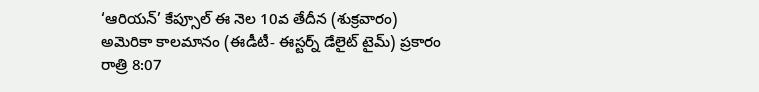‘ఆరియన్’ కేప్సూల్ ఈ నెల 10వ తేదీన (శుక్రవారం) అమెరికా కాలమానం (ఈడీటీ- ఈస్టర్న్ డేలైట్ టైమ్) ప్రకారం రాత్రి 8:07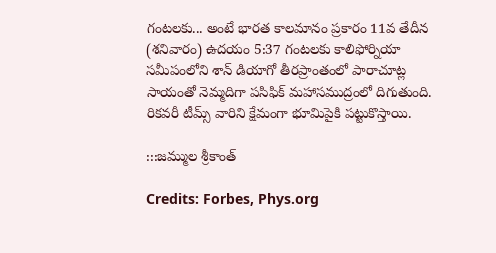గంటలకు... అంటే భారత కాలమానం ప్రకారం 11వ తేదీన (శనివారం) ఉదయం 5:37 గంటలకు కాలిఫోర్నియా సమీపంలోని శాన్ డియాగో తీరప్రాంతంలో పారాచూట్ల సాయంతో నెమ్మదిగా పసిఫిక్ మహాసముద్రంలో దిగుతుంది. రికవరీ టీమ్స్ వారిని క్షేమంగా భూమిపైకి పట్టుకొస్తాయి.

:::జమ్ముల శ్రీకాంత్‌

Credits: Forbes, Phys.org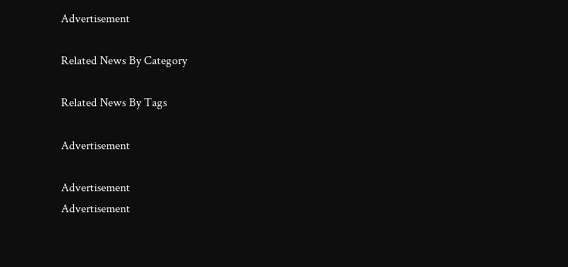Advertisement

Related News By Category

Related News By Tags

Advertisement

Advertisement
Advertisement